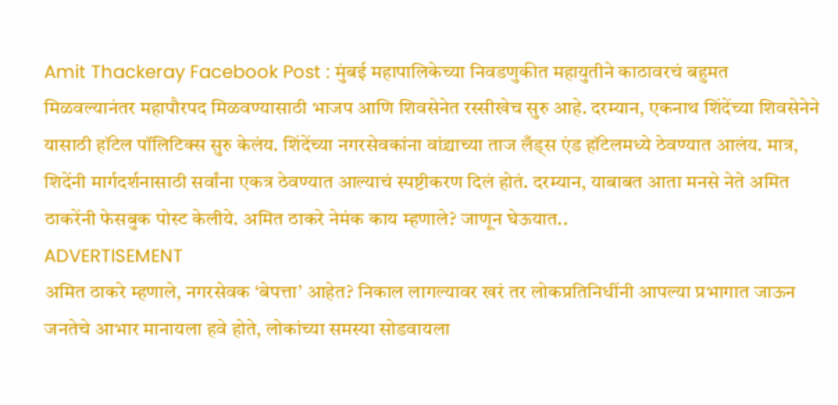Amit Thackeray Facebook Post : मुंबई महापालिकेच्या निवडणुकीत महायुतीने काठावरचं बहुमत मिळवल्यानंतर महापौरपद मिळवण्यासाठी भाजप आणि शिवसेनेत रस्सीखेच सुरु आहे. दरम्यान, एकनाथ शिंदेंच्या शिवसेनेने यासाठी हॉटेल पॉलिटिक्स सुरु केलंय. शिंदेंच्या नगरसेवकांना वांद्र्याच्या ताज लँड्स एंड हॉटेलमध्ये ठेवण्यात आलंय. मात्र, शिदेंनी मार्गदर्शनासाठी सर्वांना एकत्र ठेवण्यात आल्याचं स्पष्टीकरण दिलं होतं. दरम्यान, याबाबत आता मनसे नेते अमित ठाकरेंनी फेसबुक पोस्ट केलीये. अमित ठाकरे नेमंक काय म्हणाले? जाणून घेऊयात..
ADVERTISEMENT
अमित ठाकरे म्हणाले, नगरसेवक ‘बेपत्ता’ आहेत? निकाल लागल्यावर खरं तर लोकप्रतिनिधींनी आपल्या प्रभागात जाऊन जनतेचे आभार मानायला हवे होते, लोकांच्या समस्या सोडवायला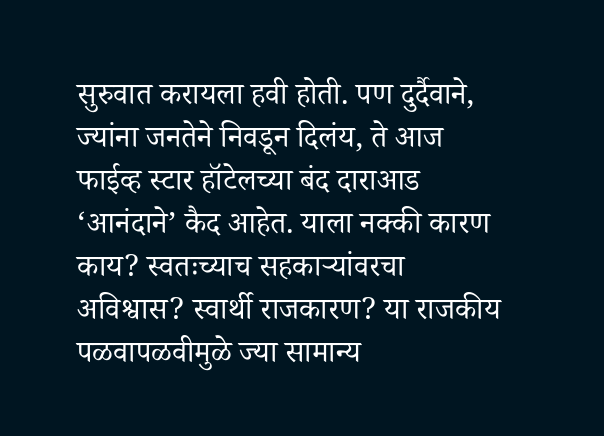सुरुवात करायला हवी होती. पण दुर्दैवाने, ज्यांना जनतेने निवडून दिलंय, ते आज फाईव्ह स्टार हॉटेलच्या बंद दाराआड ‘आनंदाने’ कैद आहेत. याला नक्की कारण काय? स्वतःच्याच सहकाऱ्यांवरचा अविश्वास? स्वार्थी राजकारण? या राजकीय पळवापळवीमुळे ज्या सामान्य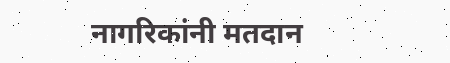नागरिकांनी मतदान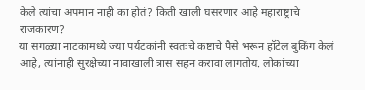केले त्यांचा अपमान नाही का होतं? किती खाली घसरणार आहे महाराष्ट्राचे राजकारण?
या सगळ्या नाटकामध्ये ज्या पर्यटकांनी स्वतःचे कष्टाचे पैसे भरून हॉटेल बुकिंग केलं आहे, त्यांनाही सुरक्षेच्या नावाखाली त्रास सहन करावा लागतोय. लोकांच्या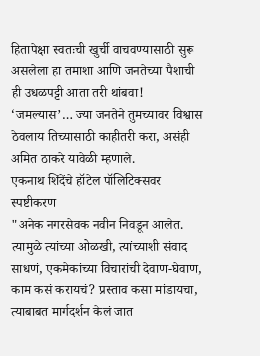हितापेक्षा स्वतःची खुर्ची वाचवण्यासाठी सुरू असलेला हा तमाशा आणि जनतेच्या पैशाची ही उधळपट्टी आता तरी थांबवा! ‘जमल्यास’… ज्या जनतेने तुमच्यावर विश्वास ठेवलाय तिच्यासाठी काहीतरी करा, असंही अमित ठाकरे यावेळी म्हणाले.
एकनाथ शिंदेंचे हॉटेल पॉलिटिक्सवर स्पष्टीकरण
"अनेक नगरसेवक नवीन निवडून आलेत. त्यामुळे त्यांच्या ओळखी, त्यांच्याशी संवाद साधणं, एकमेकांच्या विचारांची देवाण-घेवाण, काम कसं करायचं? प्रस्ताव कसा मांडायचा, त्याबाबत मार्गदर्शन केलं जात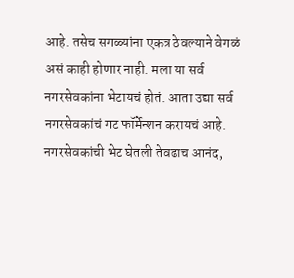आहे. तसेच सगळ्यांना एकत्र ठेवल्याने वेगळं असं काही होणार नाही. मला या सर्व नगरसेवकांना भेटायचं होतं. आता उद्या सर्व नगरसेवकांचं गट फॉर्मेन्शन करायचं आहे. नगरसेवकांची भेट घेतली तेवढाच आनंद,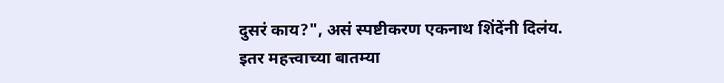दुसरं काय?", असं स्पष्टीकरण एकनाथ शिंदेंनी दिलंय.
इतर महत्त्वाच्या बातम्या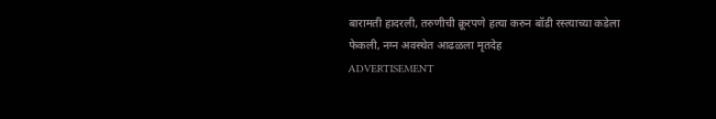बारामती हादरली, तरुणीची क्रूरपणे हत्या करुन बॉडी रस्त्याच्या कडेला फेकली, नग्न अवस्थेत आढळला मृतदेह
ADVERTISEMENT